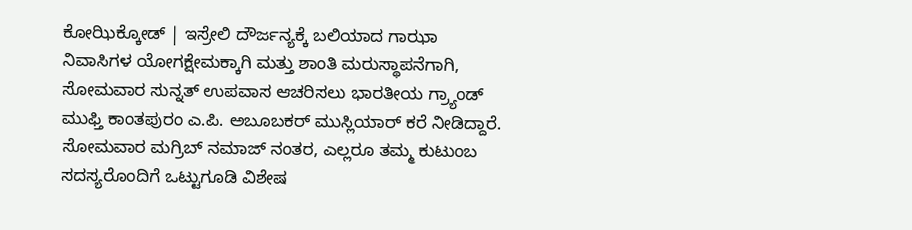ಕೋಝಿಕ್ಕೋಡ್ | ಇಸ್ರೇಲಿ ದೌರ್ಜನ್ಯಕ್ಕೆ ಬಲಿಯಾದ ಗಾಝಾ ನಿವಾಸಿಗಳ ಯೋಗಕ್ಷೇಮಕ್ಕಾಗಿ ಮತ್ತು ಶಾಂತಿ ಮರುಸ್ಥಾಪನೆಗಾಗಿ, ಸೋಮವಾರ ಸುನ್ನತ್ ಉಪವಾಸ ಆಚರಿಸಲು ಭಾರತೀಯ ಗ್ರ್ಯಾಂಡ್ ಮುಫ್ತಿ ಕಾಂತಪುರಂ ಎ.ಪಿ. ಅಬೂಬಕರ್ ಮುಸ್ಲಿಯಾರ್ ಕರೆ ನೀಡಿದ್ದಾರೆ. ಸೋಮವಾರ ಮಗ್ರಿಬ್ ನಮಾಜ್ ನಂತರ, ಎಲ್ಲರೂ ತಮ್ಮ ಕುಟುಂಬ ಸದಸ್ಯರೊಂದಿಗೆ ಒಟ್ಟುಗೂಡಿ ವಿಶೇಷ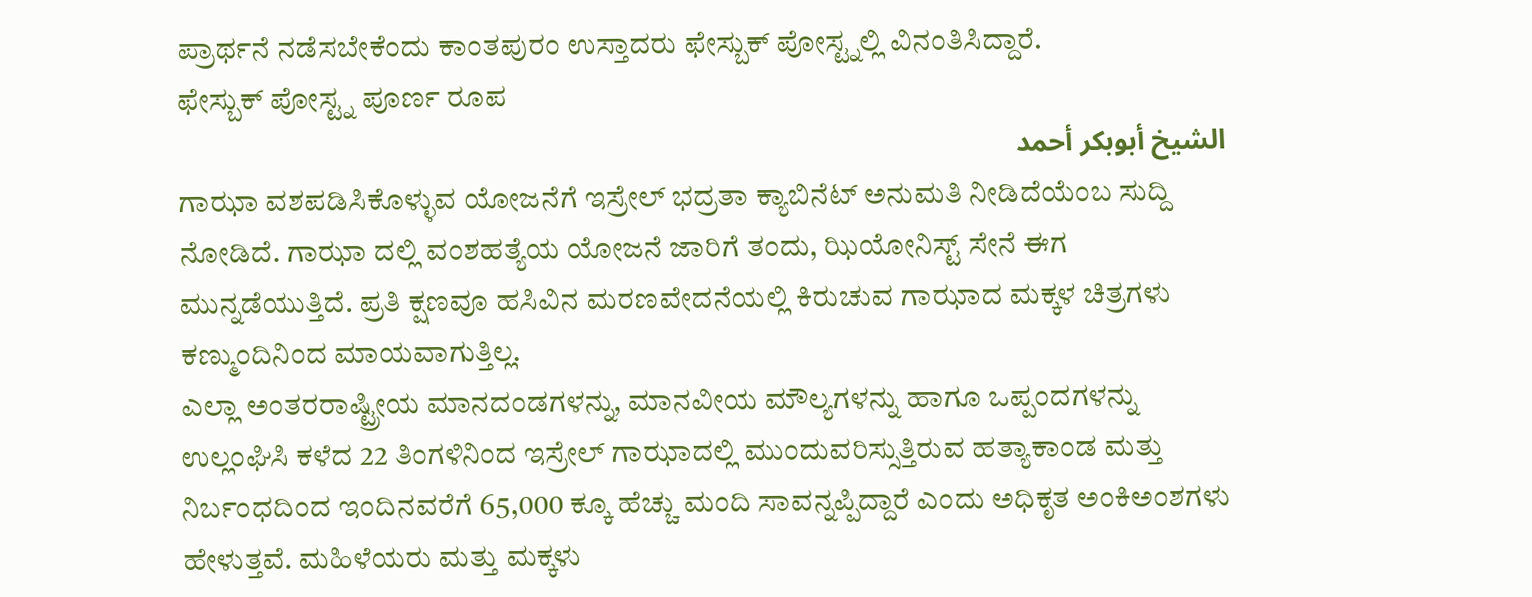ಪ್ರಾರ್ಥನೆ ನಡೆಸಬೇಕೆಂದು ಕಾಂತಪುರಂ ಉಸ್ತಾದರು ಫೇಸ್ಬುಕ್ ಪೋಸ್ಟ್ನಲ್ಲಿ ವಿನಂತಿಸಿದ್ದಾರೆ.
ಫೇಸ್ಬುಕ್ ಪೋಸ್ಟ್ನ ಪೂರ್ಣ ರೂಪ
الشيخ أبوبكر أحمد
ಗಾಝಾ ವಶಪಡಿಸಿಕೊಳ್ಳುವ ಯೋಜನೆಗೆ ಇಸ್ರೇಲ್ ಭದ್ರತಾ ಕ್ಯಾಬಿನೆಟ್ ಅನುಮತಿ ನೀಡಿದೆಯೆಂಬ ಸುದ್ದಿ ನೋಡಿದೆ. ಗಾಝಾ ದಲ್ಲಿ ವಂಶಹತ್ಯೆಯ ಯೋಜನೆ ಜಾರಿಗೆ ತಂದು, ಝಿಯೋನಿಸ್ಟ್ ಸೇನೆ ಈಗ ಮುನ್ನಡೆಯುತ್ತಿದೆ. ಪ್ರತಿ ಕ್ಷಣವೂ ಹಸಿವಿನ ಮರಣವೇದನೆಯಲ್ಲಿ ಕಿರುಚುವ ಗಾಝಾದ ಮಕ್ಕಳ ಚಿತ್ರಗಳು ಕಣ್ಮುಂದಿನಿಂದ ಮಾಯವಾಗುತ್ತಿಲ್ಲ.
ಎಲ್ಲಾ ಅಂತರರಾಷ್ಟ್ರೀಯ ಮಾನದಂಡಗಳನ್ನು, ಮಾನವೀಯ ಮೌಲ್ಯಗಳನ್ನು ಹಾಗೂ ಒಪ್ಪಂದಗಳನ್ನು ಉಲ್ಲಂಘಿಸಿ ಕಳೆದ 22 ತಿಂಗಳಿನಿಂದ ಇಸ್ರೇಲ್ ಗಾಝಾದಲ್ಲಿ ಮುಂದುವರಿಸ್ಸುತ್ತಿರುವ ಹತ್ಯಾಕಾಂಡ ಮತ್ತು ನಿರ್ಬಂಧದಿಂದ ಇಂದಿನವರೆಗೆ 65,000 ಕ್ಕೂ ಹೆಚ್ಚು ಮಂದಿ ಸಾವನ್ನಪ್ಪಿದ್ದಾರೆ ಎಂದು ಅಧಿಕೃತ ಅಂಕಿಅಂಶಗಳು ಹೇಳುತ್ತವೆ. ಮಹಿಳೆಯರು ಮತ್ತು ಮಕ್ಕಳು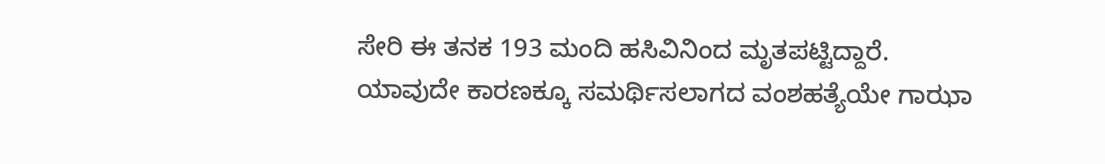ಸೇರಿ ಈ ತನಕ 193 ಮಂದಿ ಹಸಿವಿನಿಂದ ಮೃತಪಟ್ಟಿದ್ದಾರೆ.
ಯಾವುದೇ ಕಾರಣಕ್ಕೂ ಸಮರ್ಥಿಸಲಾಗದ ವಂಶಹತ್ಯೆಯೇ ಗಾಝಾ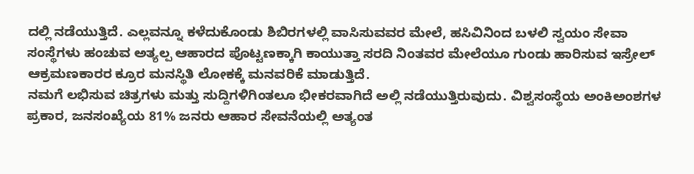ದಲ್ಲಿ ನಡೆಯುತ್ತಿದೆ. ಎಲ್ಲವನ್ನೂ ಕಳೆದುಕೊಂಡು ಶಿಬಿರಗಳಲ್ಲಿ ವಾಸಿಸುವವರ ಮೇಲೆ, ಹಸಿವಿನಿಂದ ಬಳಲಿ ಸ್ವಯಂ ಸೇವಾ ಸಂಸ್ಥೆಗಳು ಹಂಚುವ ಅತ್ಯಲ್ಪ ಆಹಾರದ ಪೊಟ್ಟಣಕ್ಕಾಗಿ ಕಾಯುತ್ತಾ ಸರದಿ ನಿಂತವರ ಮೇಲೆಯೂ ಗುಂಡು ಹಾರಿಸುವ ಇಸ್ರೇಲ್ ಆಕ್ರಮಣಕಾರರ ಕ್ರೂರ ಮನಸ್ಥಿತಿ ಲೋಕಕ್ಕೆ ಮನವರಿಕೆ ಮಾಡುತ್ತಿದೆ.
ನಮಗೆ ಲಭಿಸುವ ಚಿತ್ರಗಳು ಮತ್ತು ಸುದ್ದಿಗಳಿಗಿಂತಲೂ ಭೀಕರವಾಗಿದೆ ಅಲ್ಲಿ ನಡೆಯುತ್ತಿರುವುದು. ವಿಶ್ವಸಂಸ್ಥೆಯ ಅಂಕಿಅಂಶಗಳ ಪ್ರಕಾರ, ಜನಸಂಖ್ಯೆಯ 81% ಜನರು ಆಹಾರ ಸೇವನೆಯಲ್ಲಿ ಅತ್ಯಂತ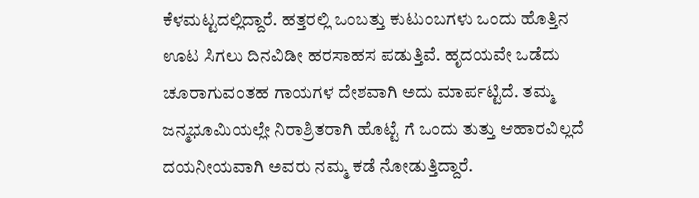ಕೆಳಮಟ್ಟದಲ್ಲಿದ್ದಾರೆ. ಹತ್ತರಲ್ಲಿ ಒಂಬತ್ತು ಕುಟುಂಬಗಳು ಒಂದು ಹೊತ್ತಿನ ಊಟ ಸಿಗಲು ದಿನವಿಡೀ ಹರಸಾಹಸ ಪಡುತ್ತಿವೆ. ಹೃದಯವೇ ಒಡೆದು ಚೂರಾಗುವಂತಹ ಗಾಯಗಳ ದೇಶವಾಗಿ ಅದು ಮಾರ್ಪಟ್ಟಿದೆ. ತಮ್ಮ ಜನ್ಮಭೂಮಿಯಲ್ಲೇ ನಿರಾಶ್ರಿತರಾಗಿ ಹೊಟ್ಟೆ ಗೆ ಒಂದು ತುತ್ತು ಆಹಾರವಿಲ್ಲದೆ ದಯನೀಯವಾಗಿ ಅವರು ನಮ್ಮ ಕಡೆ ನೋಡುತ್ತಿದ್ದಾರೆ.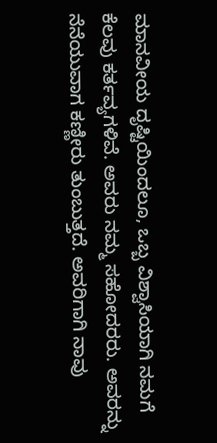ಮಾನವೀಯ ದೃಷ್ಟಿಯಿಂದಲೂ, ಒಬ್ಬ ವಿಶ್ವಾಸಿಯಾಗಿ ನಮಗೆ ಕೆಲವು ಕರ್ತವ್ಯಗಳಿವೆ. ಅವರು ನಮ್ಮ ಸಹೋದರರು. ಅವರನ್ನು ನೆನೆಯುವಾಗ ಕಣ್ಣೀರು ತುಂಬುತ್ತದೆ. ಅವರಿಗಾಗಿ ನಾವು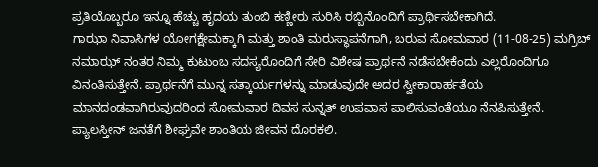ಪ್ರತಿಯೊಬ್ಬರೂ ಇನ್ನೂ ಹೆಚ್ಚು ಹೃದಯ ತುಂಬಿ ಕಣ್ಣೀರು ಸುರಿಸಿ ರಬ್ಬಿನೊಂದಿಗೆ ಪ್ರಾರ್ಥಿಸಬೇಕಾಗಿದೆ.
ಗಾಝಾ ನಿವಾಸಿಗಳ ಯೋಗಕ್ಷೇಮಕ್ಕಾಗಿ ಮತ್ತು ಶಾಂತಿ ಮರುಸ್ಥಾಪನೆಗಾಗಿ, ಬರುವ ಸೋಮವಾರ (11-08-25) ಮಗ್ರಿಬ್ ನಮಾಝ್ ನಂತರ ನಿಮ್ಮ ಕುಟುಂಬ ಸದಸ್ಯರೊಂದಿಗೆ ಸೇರಿ ವಿಶೇಷ ಪ್ರಾರ್ಥನೆ ನಡೆಸಬೇಕೆಂದು ಎಲ್ಲರೊಂದಿಗೂ ವಿನಂತಿಸುತ್ತೇನೆ. ಪ್ರಾರ್ಥನೆಗೆ ಮುನ್ನ ಸತ್ಕಾರ್ಯಗಳನ್ನು ಮಾಡುವುದೇ ಅದರ ಸ್ವೀಕಾರಾರ್ಹತೆಯ ಮಾನದಂಡವಾಗಿರುವುದರಿಂದ ಸೋಮವಾರ ದಿವಸ ಸುನ್ನತ್ ಉಪವಾಸ ಪಾಲಿಸುವಂತೆಯೂ ನೆನಪಿಸುತ್ತೇನೆ.
ಪ್ಯಾಲಸ್ತೀನ್ ಜನತೆಗೆ ಶೀಘ್ರವೇ ಶಾಂತಿಯ ಜೀವನ ದೊರಕಲಿ.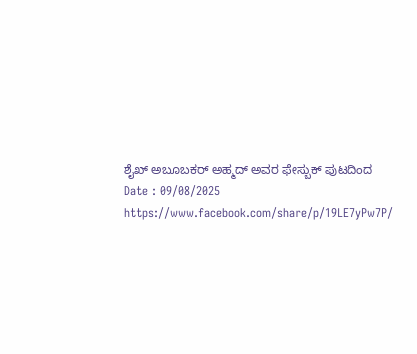ಶೈಖ್ ಅಬೂಬಕರ್ ಅಹ್ಮದ್ ಅವರ ಫೇಸ್ಬುಕ್ ಪುಟದಿಂದ
Date : 09/08/2025
https://www.facebook.com/share/p/19LE7yPw7P/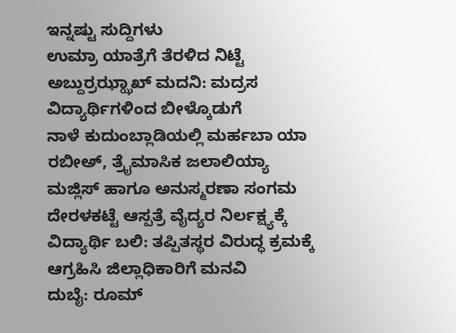ಇನ್ನಷ್ಟು ಸುದ್ದಿಗಳು
ಉಮ್ರಾ ಯಾತ್ರೆಗೆ ತೆರಳಿದ ನಿಟ್ಟೆ ಅಬ್ದುರ್ರಝ್ಝಾಖ್ ಮದನಿ: ಮದ್ರಸ ವಿದ್ಯಾರ್ಥಿಗಳಿಂದ ಬೀಳ್ಕೊಡುಗೆ
ನಾಳೆ ಕುದುಂಬ್ಲಾಡಿಯಲ್ಲಿ ಮರ್ಹಬಾ ಯಾ ರಬೀಅ್, ತ್ರೈಮಾಸಿಕ ಜಲಾಲಿಯ್ಯಾ ಮಜ್ಲಿಸ್ ಹಾಗೂ ಅನುಸ್ಮರಣಾ ಸಂಗಮ
ದೇರಳಕಟ್ಟೆ ಆಸ್ಪತ್ರೆ ವೈದ್ಯರ ನಿರ್ಲಕ್ಷ್ಯಕ್ಕೆ ವಿದ್ಯಾರ್ಥಿ ಬಲಿ: ತಪ್ಪಿತಸ್ಥರ ವಿರುದ್ಧ ಕ್ರಮಕ್ಕೆ ಆಗ್ರಹಿಸಿ ಜಿಲ್ಲಾಧಿಕಾರಿಗೆ ಮನವಿ
ದುಬೈ: ರೂಮ್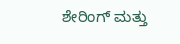ಶೇರಿಂಗ್ ಮತ್ತು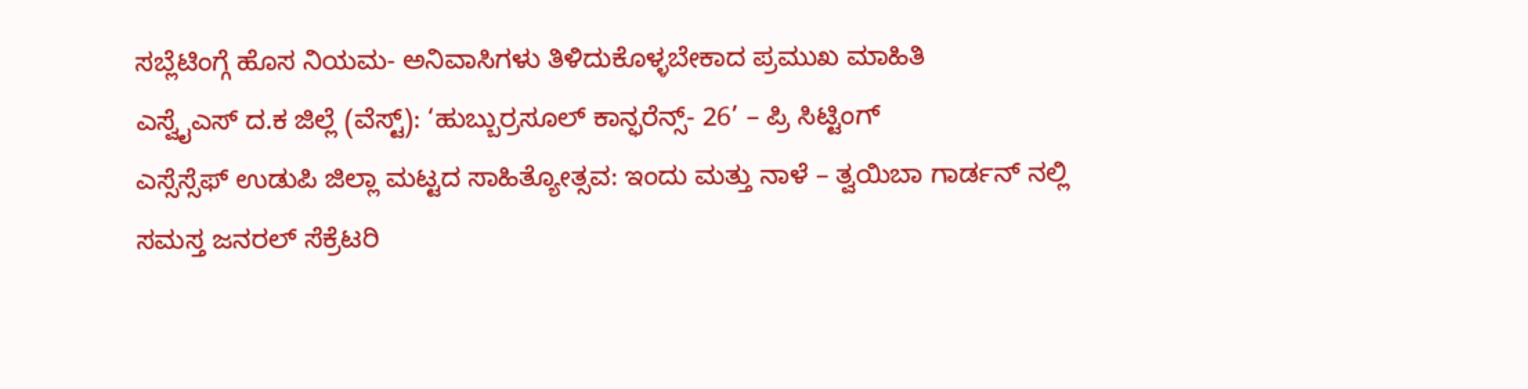ಸಬ್ಲೆಟಿಂಗ್ಗೆ ಹೊಸ ನಿಯಮ- ಅನಿವಾಸಿಗಳು ತಿಳಿದುಕೊಳ್ಳಬೇಕಾದ ಪ್ರಮುಖ ಮಾಹಿತಿ
ಎಸ್ವೈಎಸ್ ದ.ಕ ಜಿಲ್ಲೆ (ವೆಸ್ಟ್): ‘ಹುಬ್ಬುರ್ರಸೂಲ್ ಕಾನ್ಫರೆನ್ಸ್- 26’ – ಪ್ರಿ ಸಿಟ್ಟಿಂಗ್
ಎಸ್ಸೆಸ್ಸೆಫ್ ಉಡುಪಿ ಜಿಲ್ಲಾ ಮಟ್ಟದ ಸಾಹಿತ್ಯೋತ್ಸವ: ಇಂದು ಮತ್ತು ನಾಳೆ – ತ್ವಯಿಬಾ ಗಾರ್ಡನ್ ನಲ್ಲಿ
ಸಮಸ್ತ ಜನರಲ್ ಸೆಕ್ರೆಟರಿ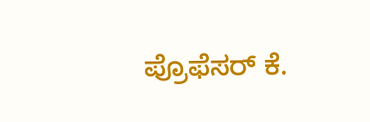ಪ್ರೊಫೆಸರ್ ಕೆ.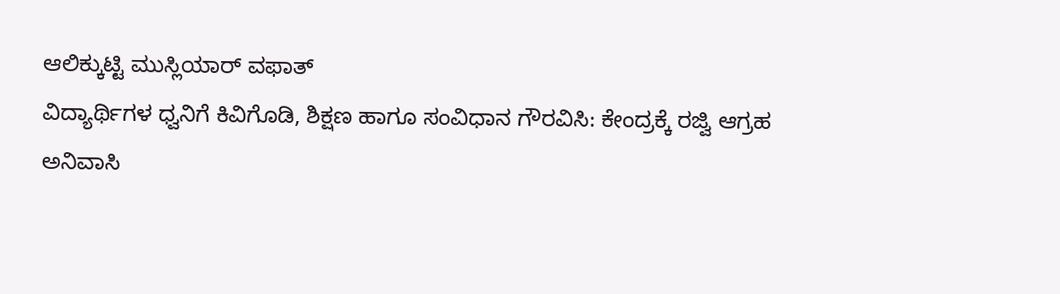ಆಲಿಕ್ಕುಟ್ಟಿ ಮುಸ್ಲಿಯಾರ್ ವಫಾತ್
ವಿದ್ಯಾರ್ಥಿಗಳ ಧ್ವನಿಗೆ ಕಿವಿಗೊಡಿ, ಶಿಕ್ಷಣ ಹಾಗೂ ಸಂವಿಧಾನ ಗೌರವಿಸಿ: ಕೇಂದ್ರಕ್ಕೆ ರಜ್ವಿ ಆಗ್ರಹ
ಅನಿವಾಸಿ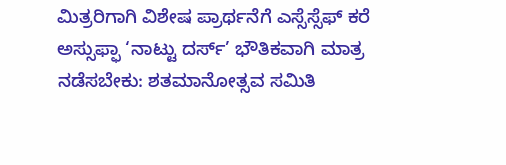ಮಿತ್ರರಿಗಾಗಿ ವಿಶೇಷ ಪ್ರಾರ್ಥನೆಗೆ ಎಸ್ಸೆಸ್ಸೆಫ್ ಕರೆ
ಅಸ್ಸುಫ್ಫಾ ‘ನಾಟ್ಟು ದರ್ಸ್’ ಭೌತಿಕವಾಗಿ ಮಾತ್ರ ನಡೆಸಬೇಕು: ಶತಮಾನೋತ್ಸವ ಸಮಿತಿ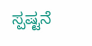ಸ್ಪಷ್ಟನೆ